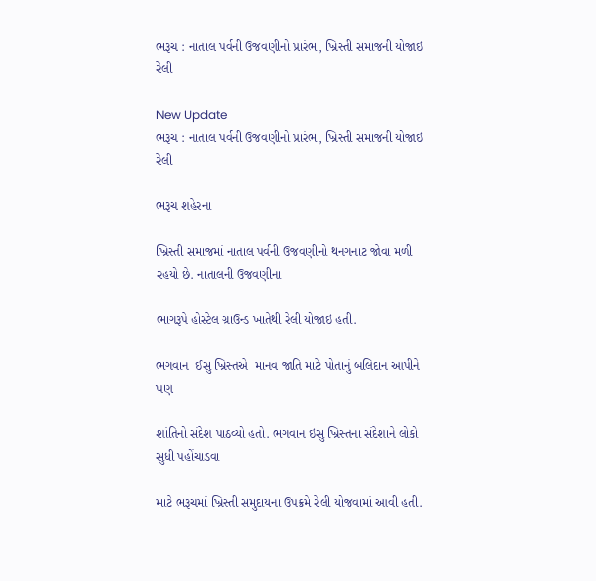ભરૂચ : નાતાલ પર્વની ઉજવણીનો પ્રારંભ, ખ્રિસ્તી સમાજની યોજાઇ રેલી

New Update
ભરૂચ : નાતાલ પર્વની ઉજવણીનો પ્રારંભ, ખ્રિસ્તી સમાજની યોજાઇ રેલી

ભરૂચ શહેરના

ખ્રિસ્તી સમાજમાં નાતાલ પર્વની ઉજવણીનો થનગનાટ જોવા મળી રહયો છે. નાતાલની ઉજવણીના

ભાગરૂપે હોસ્ટેલ ગ્રાઉન્ડ ખાતેથી રેલી યોજાઇ હતી.

ભગવાન  ઈસુ ખ્રિસ્તએ  માનવ જાતિ માટે પોતાનું બલિદાન આપીને પણ

શાંતિનો સંદેશ પાઠવ્યો હતો. ભગવાન ઇસુ ખ્રિસ્તના સંદેશાને લોકો સુધી પહોંચાડવા

માટે ભરૂચમાં ખ્રિસ્તી સમુદાયના ઉપક્રમે રેલી યોજવામાં આવી હતી.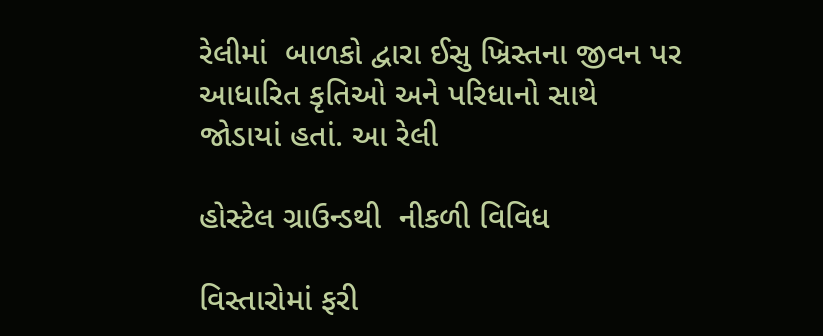રેલીમાં  બાળકો દ્વારા ઈસુ ખ્રિસ્તના જીવન પર આધારિત કૃતિઓ અને પરિધાનો સાથે જોડાયાં હતાં. આ રેલી

હોસ્ટેલ ગ્રાઉન્ડથી  નીકળી વિવિધ

વિસ્તારોમાં ફરી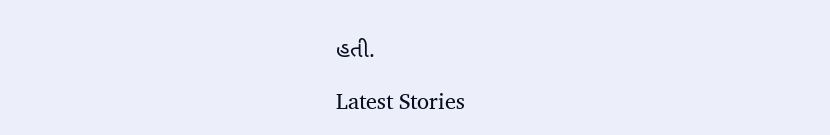હતી.

Latest Stories